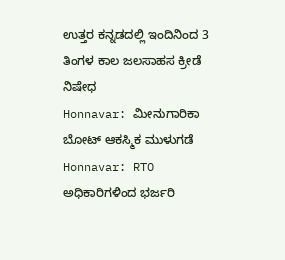ಉತ್ತರ ಕನ್ನಡದಲ್ಲಿ ಇಂದಿನಿಂದ 3 ತಿಂಗಳ ಕಾಲ ಜಲಸಾಹಸ ಕ್ರೀಡೆ ನಿಷೇಧ
Honnavar: ಮೀನುಗಾರಿಕಾ ಬೋಟ್ ಆಕಸ್ಮಿಕ ಮುಳುಗಡೆ
Honnavar: RTO ಅಧಿಕಾರಿಗಳಿಂದ ಭರ್ಜರಿ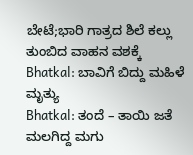ಬೇಟೆ;ಭಾರಿ ಗಾತ್ರದ ಶಿಲೆ ಕಲ್ಲು ತುಂಬಿದ ವಾಹನ ವಶಕ್ಕೆ
Bhatkal: ಬಾವಿಗೆ ಬಿದ್ದು ಮಹಿಳೆ ಮೃತ್ಯು
Bhatkal: ತಂದೆ – ತಾಯಿ ಜತೆ ಮಲಗಿದ್ದ ಮಗು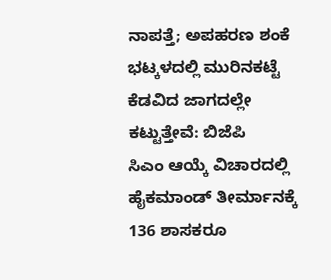ನಾಪತ್ತೆ; ಅಪಹರಣ ಶಂಕೆ
ಭಟ್ಕಳದಲ್ಲಿ ಮುರಿನಕಟ್ಟೆ ಕೆಡವಿದ ಜಾಗದಲ್ಲೇ ಕಟ್ಟುತ್ತೇವೆ: ಬಿಜೆಪಿ
ಸಿಎಂ ಆಯ್ಕೆ ವಿಚಾರದಲ್ಲಿ ಹೈಕಮಾಂಡ್ ತೀರ್ಮಾನಕ್ಕೆ 136 ಶಾಸಕರೂ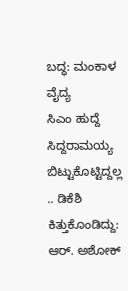ಬದ್ಧ: ಮಂಕಾಳ ವೈದ್ಯ
ಸಿಎಂ ಹುದ್ದೆ ಸಿದ್ದರಾಮಯ್ಯ ಬಿಟ್ಟುಕೊಟ್ಟಿದ್ದಲ್ಲ .. ಡಿಕೆಶಿ ಕಿತ್ತುಕೊಂಡಿದ್ದು: ಆರ್. ಅಶೋಕ್